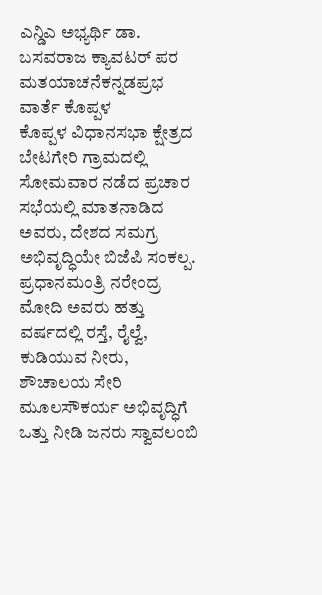ಎನ್ಡಿಎ ಅಭ್ಯರ್ಥಿ ಡಾ. ಬಸವರಾಜ ಕ್ಯಾವಟರ್ ಪರ ಮತಯಾಚನೆಕನ್ನಡಪ್ರಭ ವಾರ್ತೆ ಕೊಪ್ಪಳ
ಕೊಪ್ಪಳ ವಿಧಾನಸಭಾ ಕ್ಷೇತ್ರದ ಬೇಟಗೇರಿ ಗ್ರಾಮದಲ್ಲಿ ಸೋಮವಾರ ನಡೆದ ಪ್ರಚಾರ ಸಭೆಯಲ್ಲಿ ಮಾತನಾಡಿದ ಅವರು, ದೇಶದ ಸಮಗ್ರ ಅಭಿವೃದ್ಧಿಯೇ ಬಿಜೆಪಿ ಸಂಕಲ್ಪ. ಪ್ರಧಾನಮಂತ್ರಿ ನರೇಂದ್ರ ಮೋದಿ ಅವರು ಹತ್ತು ವರ್ಷದಲ್ಲಿ ರಸ್ತೆ, ರೈಲ್ವೆ, ಕುಡಿಯುವ ನೀರು, ಶೌಚಾಲಯ ಸೇರಿ ಮೂಲಸೌಕರ್ಯ ಅಭಿವೃದ್ಧಿಗೆ ಒತ್ತು ನೀಡಿ ಜನರು ಸ್ವಾವಲಂಬಿ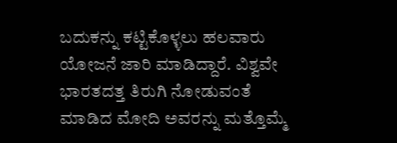ಬದುಕನ್ನು ಕಟ್ಟಿಕೊಳ್ಳಲು ಹಲವಾರು ಯೋಜನೆ ಜಾರಿ ಮಾಡಿದ್ದಾರೆ. ವಿಶ್ವವೇ ಭಾರತದತ್ತ ತಿರುಗಿ ನೋಡುವಂತೆ ಮಾಡಿದ ಮೋದಿ ಅವರನ್ನು ಮತ್ತೊಮ್ಮೆ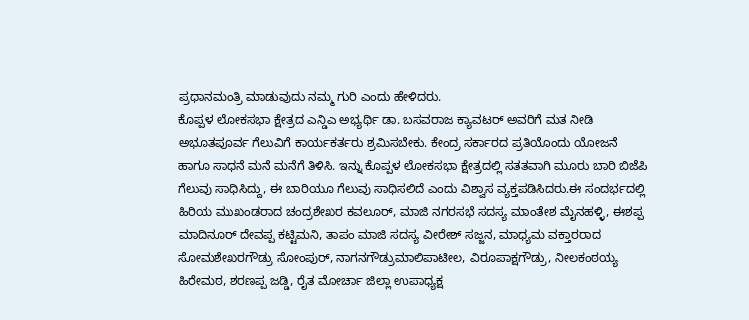ಪ್ರಧಾನಮಂತ್ರಿ ಮಾಡುವುದು ನಮ್ಮ ಗುರಿ ಎಂದು ಹೇಳಿದರು.
ಕೊಪ್ಪಳ ಲೋಕಸಭಾ ಕ್ಷೇತ್ರದ ಎನ್ಡಿಎ ಅಭ್ಯರ್ಥಿ ಡಾ. ಬಸವರಾಜ ಕ್ಯಾವಟರ್ ಅವರಿಗೆ ಮತ ನೀಡಿ ಅಭೂತಪೂರ್ವ ಗೆಲುವಿಗೆ ಕಾರ್ಯಕರ್ತರು ಶ್ರಮಿಸಬೇಕು. ಕೇಂದ್ರ ಸರ್ಕಾರದ ಪ್ರತಿಯೊಂದು ಯೋಜನೆ ಹಾಗೂ ಸಾಧನೆ ಮನೆ ಮನೆಗೆ ತಿಳಿಸಿ. ಇನ್ನು ಕೊಪ್ಪಳ ಲೋಕಸಭಾ ಕ್ಷೇತ್ರದಲ್ಲಿ ಸತತವಾಗಿ ಮೂರು ಬಾರಿ ಬಿಜೆಪಿ ಗೆಲುವು ಸಾಧಿಸಿದ್ದು, ಈ ಬಾರಿಯೂ ಗೆಲುವು ಸಾಧಿಸಲಿದೆ ಎಂದು ವಿಶ್ವಾಸ ವ್ಯಕ್ತಪಡಿಸಿದರು.ಈ ಸಂದರ್ಭದಲ್ಲಿ ಹಿರಿಯ ಮುಖಂಡರಾದ ಚಂದ್ರಶೇಖರ ಕವಲೂರ್, ಮಾಜಿ ನಗರಸಭೆ ಸದಸ್ಯ ಮಾಂತೇಶ ಮೈನಹಳ್ಳಿ, ಈಶಪ್ಪ ಮಾದಿನೂರ್ ದೇವಪ್ಪ ಕಟ್ಟಿಮನಿ, ತಾಪಂ ಮಾಜಿ ಸದಸ್ಯ ವೀರೇಶ್ ಸಜ್ಜನ, ಮಾಧ್ಯಮ ವಕ್ತಾರರಾದ ಸೋಮಶೇಖರಗೌಡ್ರು ಸೋಂಪುರ್, ನಾಗನಗೌಡ್ರುಮಾಲಿಪಾಟೀಲ, ವಿರೂಪಾಕ್ಷಗೌಡ್ರು, ನೀಲಕಂಠಯ್ಯ ಹಿರೇಮಠ, ಶರಣಪ್ಪ ಜಡ್ಡಿ, ರೈತ ಮೋರ್ಚಾ ಜಿಲ್ಲಾ ಉಪಾಧ್ಯಕ್ಷ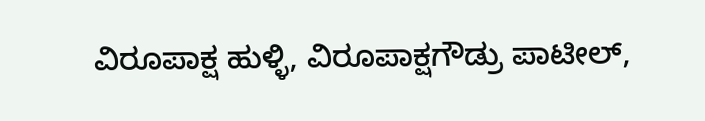ವಿರೂಪಾಕ್ಷ ಹುಳ್ಳಿ, ವಿರೂಪಾಕ್ಷಗೌಡ್ರು ಪಾಟೀಲ್,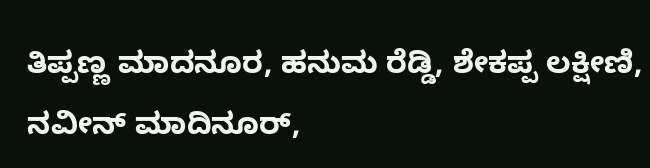ತಿಪ್ಪಣ್ಣ ಮಾದನೂರ, ಹನುಮ ರೆಡ್ಡಿ, ಶೇಕಪ್ಪ ಲಕ್ಷೀಣಿ, ನವೀನ್ ಮಾದಿನೂರ್,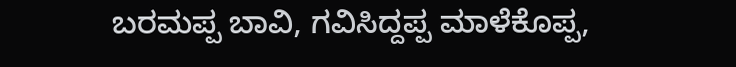ಬರಮಪ್ಪ ಬಾವಿ, ಗವಿಸಿದ್ದಪ್ಪ ಮಾಳೆಕೊಪ್ಪ,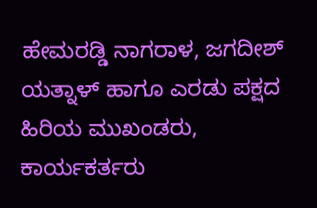ಹೇಮರಡ್ಡಿ ನಾಗರಾಳ, ಜಗದೀಶ್ ಯತ್ನಾಳ್ ಹಾಗೂ ಎರಡು ಪಕ್ಷದ ಹಿರಿಯ ಮುಖಂಡರು, ಕಾರ್ಯಕರ್ತರು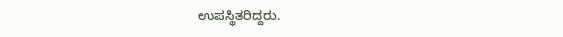ಉಪಸ್ಥಿತರಿದ್ದರು.